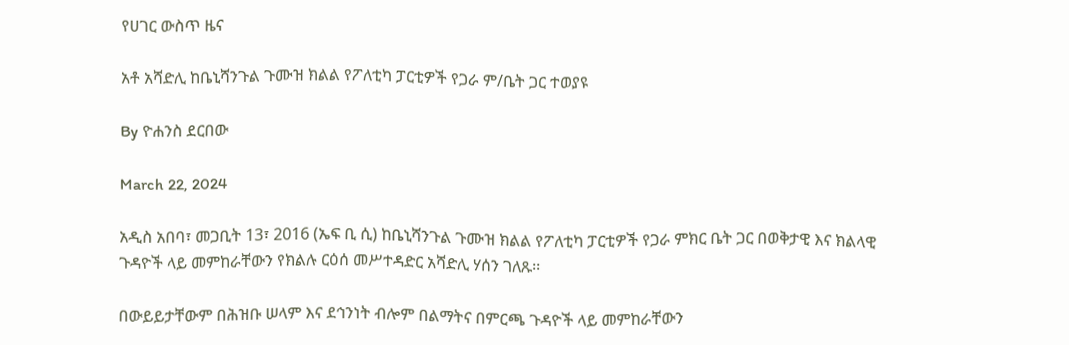የሀገር ውስጥ ዜና

አቶ አሻድሊ ከቤኒሻንጉል ጉሙዝ ክልል የፖለቲካ ፓርቲዎች የጋራ ም/ቤት ጋር ተወያዩ

By ዮሐንስ ደርበው

March 22, 2024

አዲስ አበባ፣ መጋቢት 13፣ 2016 (ኤፍ ቢ ሲ) ከቤኒሻንጉል ጉሙዝ ክልል የፖለቲካ ፓርቲዎች የጋራ ምክር ቤት ጋር በወቅታዊ እና ክልላዊ ጉዳዮች ላይ መምከራቸውን የክልሉ ርዕሰ መሥተዳድር አሻድሊ ሃሰን ገለጹ፡፡

በውይይታቸውም በሕዝቡ ሠላም እና ደኅንነት ብሎም በልማትና በምርጫ ጉዳዮች ላይ መምከራቸውን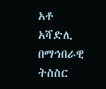አቶ አሻድሊ በማኅበራዊ ትስስር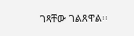ገጻቸው ገልጸዋል፡፡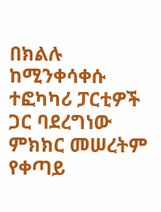በክልሉ ከሚንቀሳቀሱ ተፎካካሪ ፓርቲዎች ጋር ባደረግነው ምክክር መሠረትም የቀጣይ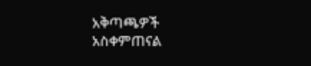አቅጣጫዎች አስቀምጠናል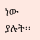ነው ያሉት፡፡